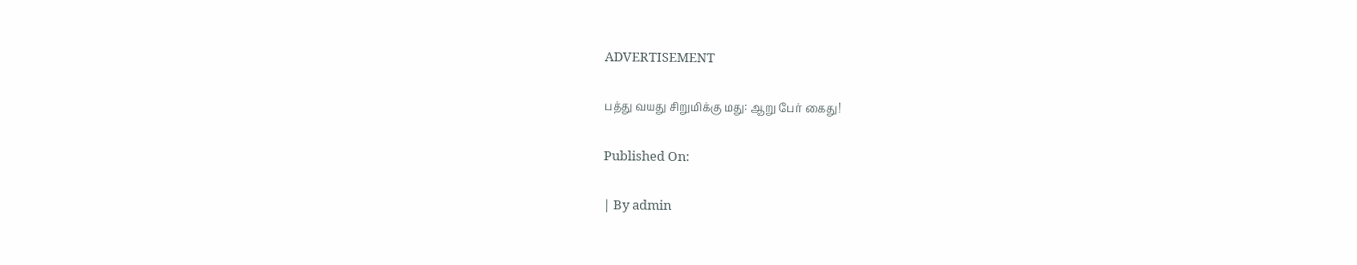ADVERTISEMENT

பத்து வயது சிறுமிக்கு மது: ஆறு பேர் கைது!

Published On:

| By admin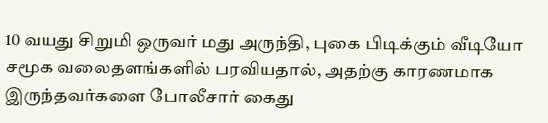10 வயது சிறுமி ஒருவர் மது அருந்தி, புகை பிடிக்கும் வீடியோ சமூக வலைதளங்களில் பரவியதால், அதற்கு காரணமாக இருந்தவர்களை போலீசார் கைது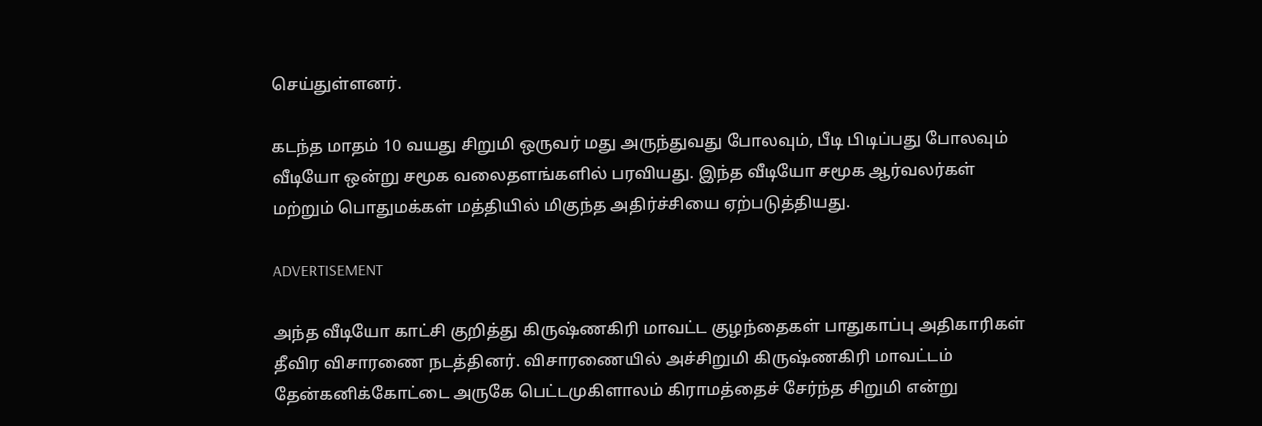செய்துள்ளனர்.

கடந்த மாதம் 10 வயது சிறுமி ஒருவர் மது அருந்துவது போலவும், பீடி பிடிப்பது போலவும் வீடியோ ஒன்று சமூக வலைதளங்களில் பரவியது. இந்த வீடியோ சமூக ஆர்வலர்கள் மற்றும் பொதுமக்கள் மத்தியில் மிகுந்த அதிர்ச்சியை ஏற்படுத்தியது.

ADVERTISEMENT

அந்த வீடியோ காட்சி குறித்து கிருஷ்ணகிரி மாவட்ட குழந்தைகள் பாதுகாப்பு அதிகாரிகள் தீவிர விசாரணை நடத்தினர். விசாரணையில் அச்சிறுமி கிருஷ்ணகிரி மாவட்டம் தேன்கனிக்கோட்டை அருகே பெட்டமுகிளாலம் கிராமத்தைச் சேர்ந்த சிறுமி என்று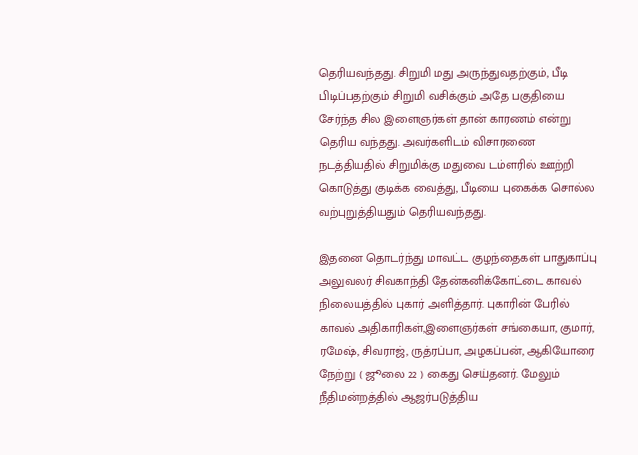தெரியவந்தது. சிறுமி மது அருந்துவதற்கும், பீடி பிடிப்பதற்கும் சிறுமி வசிக்கும் அதே பகுதியை சேர்ந்த சில இளைஞர்கள் தான் காரணம் என்று தெரிய வந்தது. அவர்களிடம் விசாரணை நடத்தியதில் சிறுமிக்கு மதுவை டம்ளரில் ஊற்றி கொடுத்து குடிக்க வைத்து, பீடியை புகைக்க சொல்ல வற்புறுத்தியதும் தெரியவந்தது.

இதனை தொடர்ந்து மாவட்ட குழந்தைகள் பாதுகாப்பு அலுவலர் சிவகாந்தி தேன்கனிக்கோட்டை காவல் நிலையத்தில் புகார் அளித்தார். புகாரின் பேரில் காவல் அதிகாரிகள்,இளைஞர்கள் சங்கையா, குமார், ரமேஷ், சிவராஜ், ருத்ரப்பா, அழகப்பன், ஆகியோரை நேற்று ( ஜூலை 22 ) கைது செய்தனர். மேலும்  நீதிமன்றத்தில் ஆஜர்படுத்திய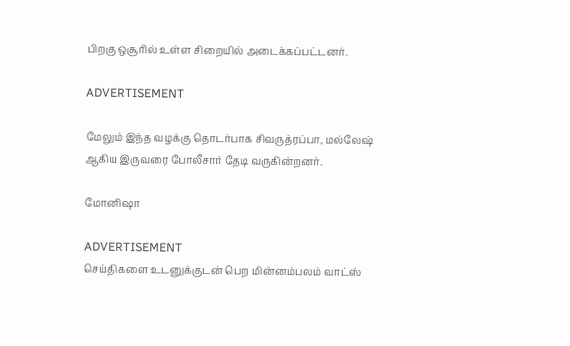பிறகு ஒசூரில் உள்ள சிறையில் அடைக்கப்பட்டனர்.

ADVERTISEMENT

மேலும் இந்த வழக்கு தொடர்பாக சிவருத்ரப்பா, மல்லேஷ் ஆகிய இருவரை போலீசார் தேடி வருகின்றனர்.

மோனிஷா

ADVERTISEMENT
செய்திகளை உடனுக்குடன் பெற மின்னம்பலம் வாட்ஸ்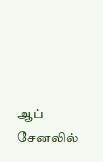ஆப் சேனலில்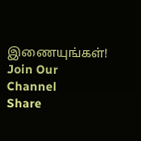இணையுங்கள்!
Join Our Channel
Share